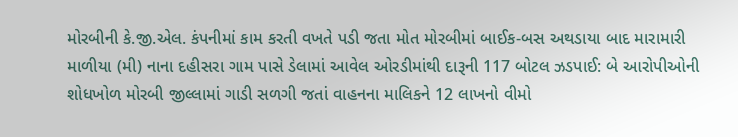મોરબીની કે.જી.એલ. કંપનીમાં કામ કરતી વખતે પડી જતા મોત મોરબીમાં બાઈક-બસ અથડાયા બાદ મારામારી માળીયા (મી) નાના દહીસરા ગામ પાસે ડેલામાં આવેલ ઓરડીમાંથી દારૂની 117 બોટલ ઝડપાઈ: બે આરોપીઓની શોધખોળ મોરબી જીલ્લામાં ગાડી સળગી જતાં વાહનના માલિકને 12 લાખનો વીમો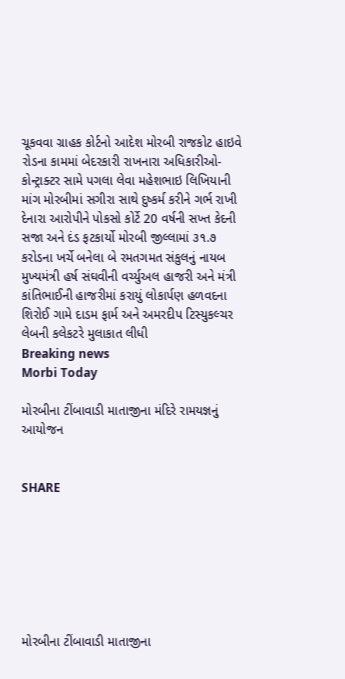ચૂકવવા ગ્રાહક કોર્ટનો આદેશ મોરબી રાજકોટ હાઇવે રોડના કામમાં બેદરકારી રાખનારા અધિકારીઓ-કોન્ટ્રાક્ટર સામે પગલા લેવા મહેશભાઇ લિખિયાની માંગ મોરબીમાં સગીરા સાથે દુષ્કર્મ કરીને ગર્ભ રાખી દેનારા આરોપીને પોકસો કોર્ટે 20 વર્ષની સખ્ત કેદની સજા અને દંડ ફટકાર્યો મોરબી જીલ્લામાં ૩૧.૭ કરોડના ખર્ચે બનેલા બે રમતગમત સંકુલનું નાયબ મુખ્યમંત્રી હર્ષ સંઘવીની વર્ચ્યુઅલ હાજરી અને મંત્રી કાંતિભાઈની હાજરીમાં કરાયું લોકાર્પણ હળવદના શિરોઈ ગામે દાડમ ફાર્મ અને અમરદીપ ટિસ્યુકલ્ચર લેબની કલેકટરે મુલાકાત લીધી
Breaking news
Morbi Today

મોરબીના ટીંબાવાડી માતાજીના મંદિરે રામયજ્ઞનું આયોજન


SHARE







મોરબીના ટીંબાવાડી માતાજીના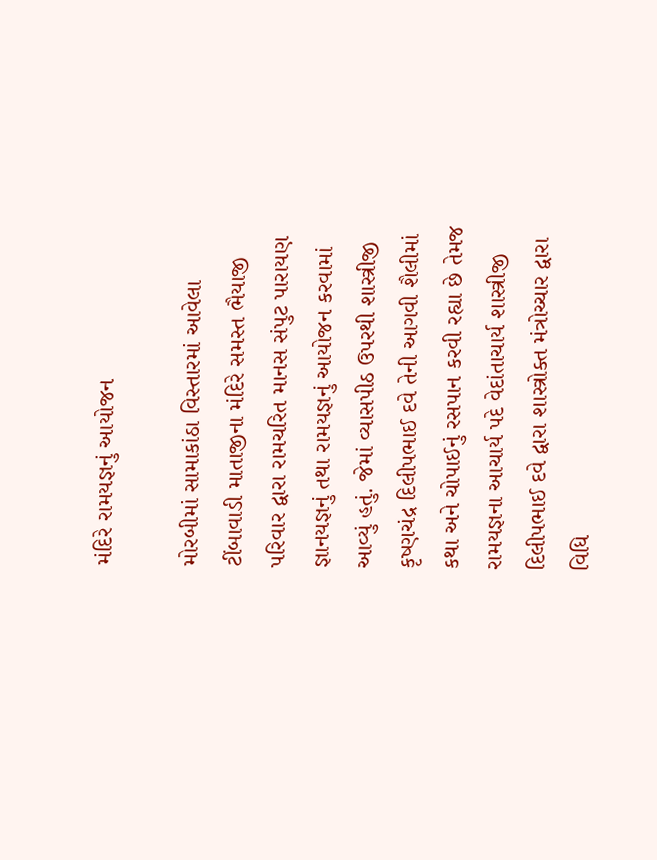મંદિરે રામયજ્ઞનું આયોજન

મોરબીમાં સામાકાંઠા વિસ્તારમાં આવેલા ટીંબાવાડી માતાજીના મંદિરે સમસ્ત ભૈયાજી પરિવાર દ્વારા રામચરિત માનસ સંપુટ પારાયણ જ્ઞાનયજ્ઞનું તથા રામયજ્ઞનું આયોજન કરવામાં આવ્યું હતું. જેમાં વ્યાસપીઠ ઉપરથી શાસ્ત્રીજી કૃષ્ણચંદ્ર દિલીપભાઈ દવે તેની આગવી શૈલીમાં કથા અને ચોપાઈનું રસપાન કરવી રહ્યા છે તેમજ રામયજ્ઞના આચાર્ય પદે વેદાંતાચાર્ય શાસ્ત્રીજી દિલીપભાઈ દવે દ્વારા શાસ્ત્રોક્ત મંત્રોચ્ચાર દ્વારા વિધિ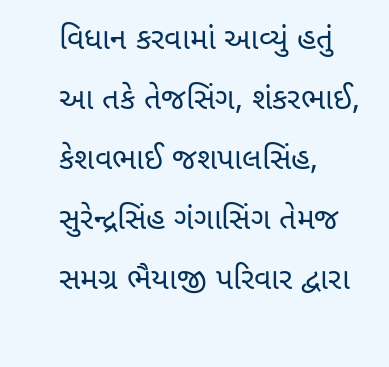વિધાન કરવામાં આવ્યું હતું આ તકે તેજસિંગ, શંકરભાઈ, કેશવભાઈ જશપાલસિંહ, સુરેન્દ્રસિંહ ગંગાસિંગ તેમજ સમગ્ર ભૈયાજી પરિવાર દ્વારા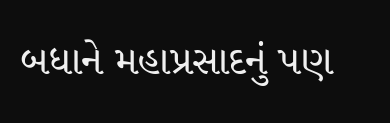બધાને મહાપ્રસાદનું પણ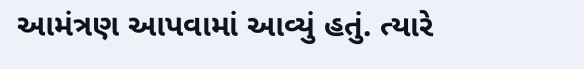આમંત્રણ આપવામાં આવ્યું હતું. ત્યારે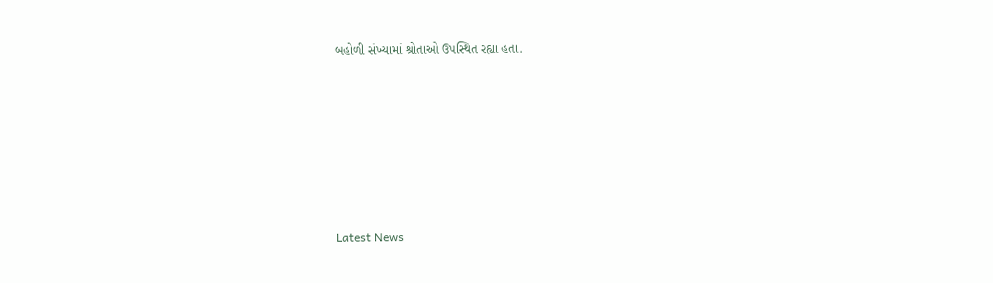બહોળી સંખ્યામાં શ્રોતાઓ ઉપસ્થિત રહ્યા હતા.






Latest News